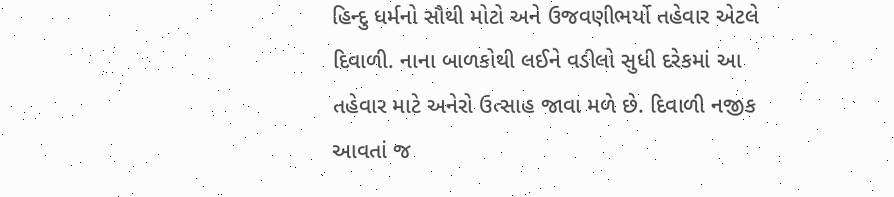હિન્દુ ધર્મનો સૌથી મોટો અને ઉજવણીભર્યો તહેવાર એટલે દિવાળી. નાના બાળકોથી લઈને વડીલો સુધી દરેકમાં આ તહેવાર માટે અનેરો ઉત્સાહ જાવા મળે છે. દિવાળી નજીક આવતાં જ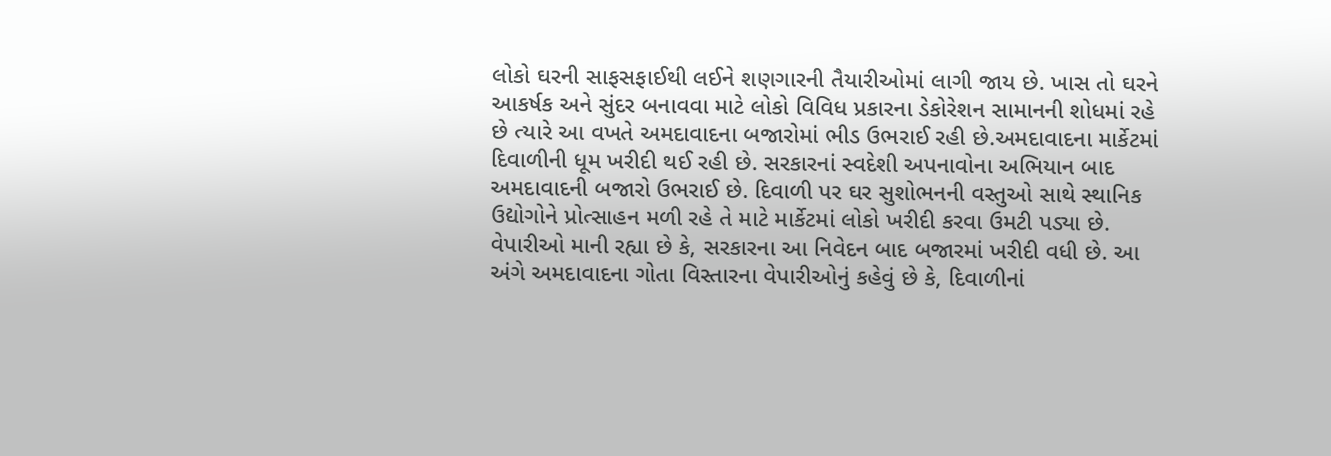લોકો ઘરની સાફસફાઈથી લઈને શણગારની તૈયારીઓમાં લાગી જાય છે. ખાસ તો ઘરને આકર્ષક અને સુંદર બનાવવા માટે લોકો વિવિધ પ્રકારના ડેકોરેશન સામાનની શોધમાં રહે છે ત્યારે આ વખતે અમદાવાદના બજારોમાં ભીડ ઉભરાઈ રહી છે.અમદાવાદના માર્કેટમાં દિવાળીની ધૂમ ખરીદી થઈ રહી છે. સરકારનાં સ્વદેશી અપનાવોના અભિયાન બાદ અમદાવાદની બજારો ઉભરાઈ છે. દિવાળી પર ઘર સુશોભનની વસ્તુઓ સાથે સ્થાનિક ઉદ્યોગોને પ્રોત્સાહન મળી રહે તે માટે માર્કેટમાં લોકો ખરીદી કરવા ઉમટી પડ્યા છે. વેપારીઓ માની રહ્યા છે કે, સરકારના આ નિવેદન બાદ બજારમાં ખરીદી વધી છે. આ અંગે અમદાવાદના ગોતા વિસ્તારના વેપારીઓનું કહેવું છે કે, દિવાળીનાં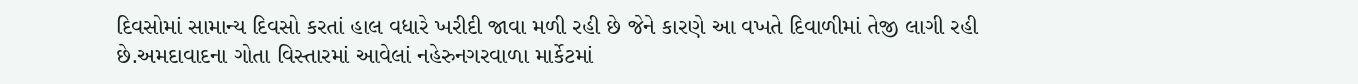દિવસોમાં સામાન્ય દિવસો કરતાં હાલ વધારે ખરીદી જાવા મળી રહી છે જેને કારણે આ વખતે દિવાળીમાં તેજી લાગી રહી છે.અમદાવાદના ગોતા વિસ્તારમાં આવેલાં નહેરુનગરવાળા માર્કેટમાં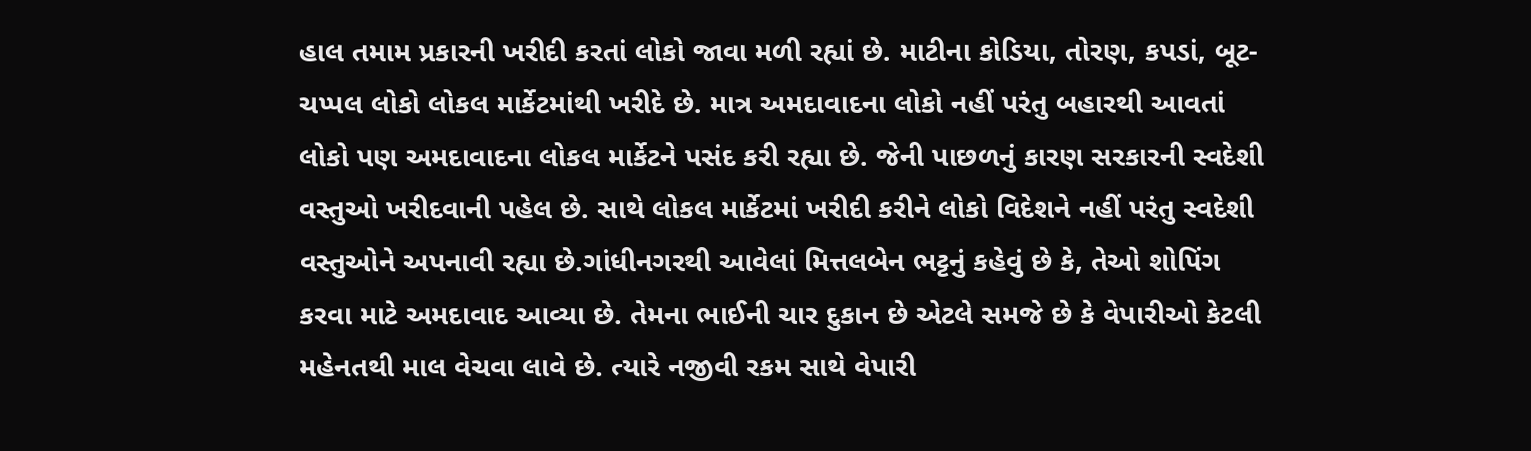હાલ તમામ પ્રકારની ખરીદી કરતાં લોકો જાવા મળી રહ્યાં છે. માટીના કોડિયા, તોરણ, કપડાં, બૂટ-ચપ્પલ લોકો લોકલ માર્કેટમાંથી ખરીદે છે. માત્ર અમદાવાદના લોકો નહીં પરંતુ બહારથી આવતાં લોકો પણ અમદાવાદના લોકલ માર્કેટને પસંદ કરી રહ્યા છે. જેની પાછળનું કારણ સરકારની સ્વદેશી વસ્તુઓ ખરીદવાની પહેલ છે. સાથે લોકલ માર્કેટમાં ખરીદી કરીને લોકો વિદેશને નહીં પરંતુ સ્વદેશી વસ્તુઓને અપનાવી રહ્યા છે.ગાંધીનગરથી આવેલાં મિત્તલબેન ભટ્ટનું કહેવું છે કે, તેઓ શોપિંગ કરવા માટે અમદાવાદ આવ્યા છે. તેમના ભાઈની ચાર દુકાન છે એટલે સમજે છે કે વેપારીઓ કેટલી મહેનતથી માલ વેચવા લાવે છે. ત્યારે નજીવી રકમ સાથે વેપારી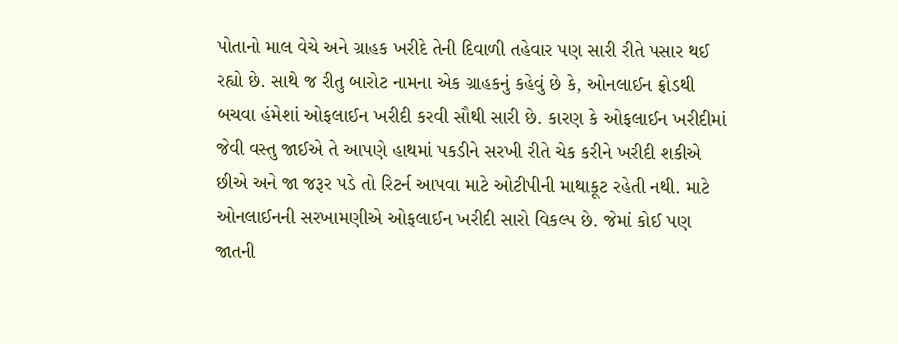પોતાનો માલ વેચે અને ગ્રાહક ખરીદે તેની દિવાળી તહેવાર પણ સારી રીતે પસાર થઈ રહ્યો છે. સાથે જ રીતુ બારોટ નામના એક ગ્રાહકનું કહેવું છે કે, ઓનલાઈન ફ્રોડથી બચવા હંમેશાં ઓફલાઈન ખરીદી કરવી સૌથી સારી છે. કારણ કે ઓફલાઈન ખરીદીમાં જેવી વસ્તુ જાઈએ તે આપણે હાથમાં પકડીને સરખી રીતે ચેક કરીને ખરીદી શકીએ છીએ અને જા જરૂર પડે તો રિટર્ન આપવા માટે ઓટીપીની માથાકૂટ રહેતી નથી. માટે ઓનલાઈનની સરખામણીએ ઓફલાઈન ખરીદી સારો વિકલ્પ છે. જેમાં કોઈ પણ જાતની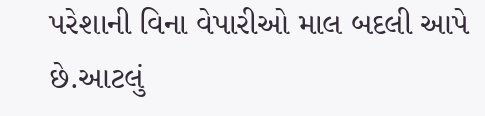પરેશાની વિના વેપારીઓ માલ બદલી આપે છે.આટલું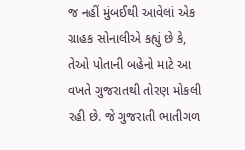જ નહીં મુંબઈથી આવેલાં એક ગ્રાહક સોનાલીએ કહ્યું છે કે, તેઓ પોતાની બહેનો માટે આ વખતે ગુજરાતથી તોરણ મોકલી રહી છે. જે ગુજરાતી ભાતીગળ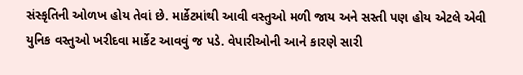સંસ્કૃતિની ઓળખ હોય તેવાં છે. માર્કેટમાંથી આવી વસ્તુઓ મળી જાય અને સસ્તી પણ હોય એટલે એવી યુનિક વસ્તુઓ ખરીદવા માર્કેટ આવવું જ પડે. વેપારીઓની આને કારણે સારી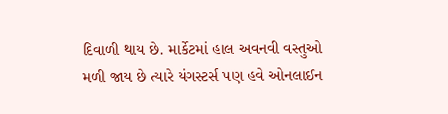દિવાળી થાય છે. માર્કેટમાં હાલ અવનવી વસ્તુઓ મળી જાય છે ત્યારે યંગસ્ટર્સ પણ હવે ઓનલાઈન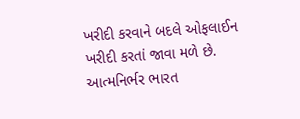ખરીદી કરવાને બદલે ઓફલાઈન ખરીદી કરતાં જાવા મળે છે. આત્મનિર્ભર ભારત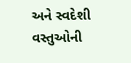અને સ્વદેશી વસ્તુઓની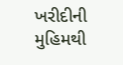ખરીદીની મુહિમથી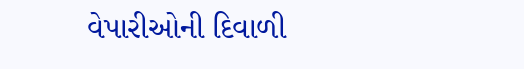વેપારીઓની દિવાળી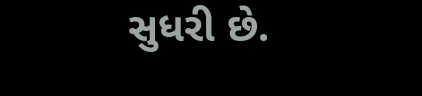સુધરી છે.